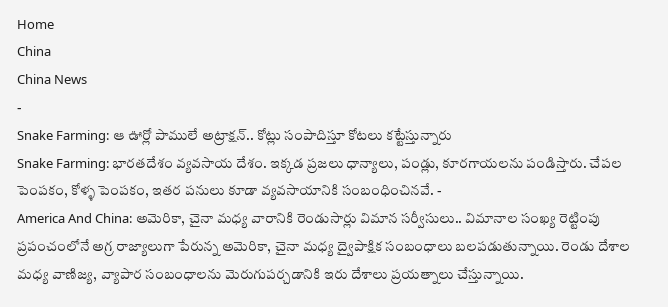Home
China
China News
-
Snake Farming: ఆ ఊర్లో పాములే అట్రాక్షన్.. కోట్లు సంపాదిస్తూ కోటలు కట్టేస్తున్నారు
Snake Farming: భారతదేశం వ్యవసాయ దేశం. ఇక్కడ ప్రజలు ధాన్యాలు, పండ్లు, కూరగాయలను పండిస్తారు. చేపల పెంపకం, కోళ్ళ పెంపకం, ఇతర పనులు కూడా వ్యవసాయానికి సంబంధించినవే. -
America And China: అమెరికా, చైనా మధ్య వారానికి రెండుసార్లు విమాన సర్వీసులు.. విమానాల సంఖ్య రెట్టింపు
ప్రపంచంలోనే అగ్ర రాజ్యాలుగా పేరున్న అమెరికా, చైనా మధ్య ద్వైపాక్షిక సంబంధాలు బలపడుతున్నాయి. రెండు దేశాల మధ్య వాణిజ్య, వ్యాపార సంబంధాలను మెరుగుపర్చడానికి ఇరు దేశాలు ప్రయత్నాలు చేస్తున్నాయి.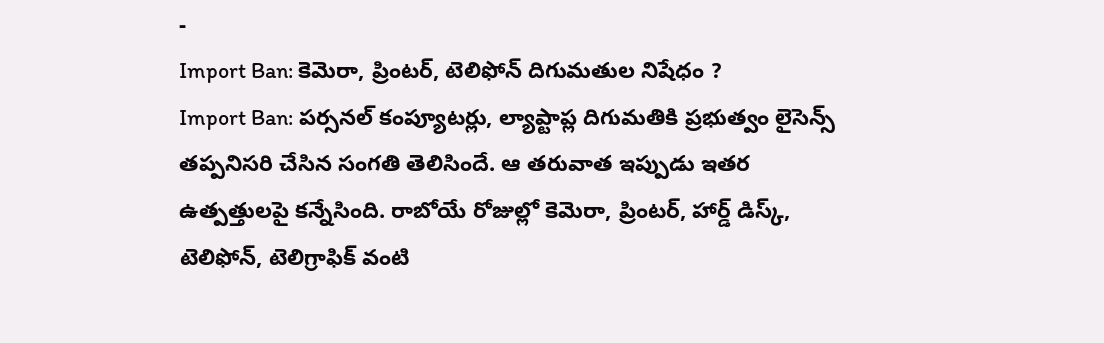-
Import Ban: కెమెరా, ప్రింటర్, టెలిఫోన్ దిగుమతుల నిషేధం ?
Import Ban: పర్సనల్ కంప్యూటర్లు, ల్యాప్టాప్ల దిగుమతికి ప్రభుత్వం లైసెన్స్ తప్పనిసరి చేసిన సంగతి తెలిసిందే. ఆ తరువాత ఇప్పుడు ఇతర ఉత్పత్తులపై కన్నేసింది. రాబోయే రోజుల్లో కెమెరా, ప్రింటర్, హార్డ్ డిస్క్, టెలిఫోన్, టెలిగ్రాఫిక్ వంటి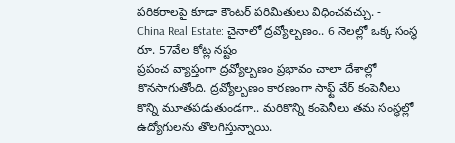పరికరాలపై కూడా కౌంటర్ పరిమితులు విధించవచ్చు. -
China Real Estate: చైనాలో ద్రవ్యోల్బణం.. 6 నెలల్లో ఒక్క సంస్థ రూ. 57వేల కోట్ల నష్టం
ప్రపంచ వ్యాప్తంగా ద్రవ్యోల్బణం ప్రభావం చాలా దేశాల్లో కొనసాగుతోంది. ద్రవ్యోల్బణం కారణంగా సాఫ్ట్ వేర్ కంపెనీలు కొన్ని మూతపడుతుండగా.. మరికొన్ని కంపెనీలు తమ సంస్థల్లో ఉద్యోగులను తొలగిస్తున్నాయి.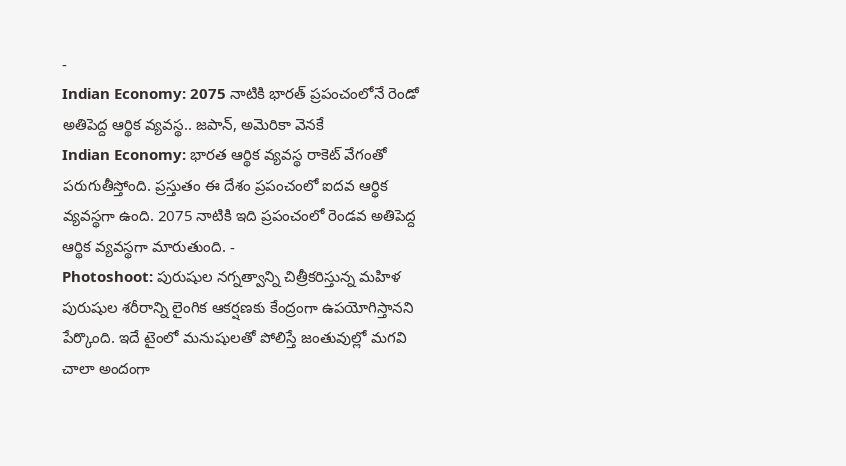-
Indian Economy: 2075 నాటికి భారత్ ప్రపంచంలోనే రెండో అతిపెద్ద ఆర్థిక వ్యవస్థ.. జపాన్, అమెరికా వెనకే
Indian Economy: భారత ఆర్థిక వ్యవస్థ రాకెట్ వేగంతో పరుగుతీస్తోంది. ప్రస్తుతం ఈ దేశం ప్రపంచంలో ఐదవ ఆర్థిక వ్యవస్థగా ఉంది. 2075 నాటికి ఇది ప్రపంచంలో రెండవ అతిపెద్ద ఆర్థిక వ్యవస్థగా మారుతుంది. -
Photoshoot: పురుషుల నగ్నత్వాన్ని చిత్రీకరిస్తున్న మహిళ
పురుషుల శరీరాన్ని లైంగిక ఆకర్షణకు కేంద్రంగా ఉపయోగిస్తానని పేర్కొంది. ఇదే టైంలో మనుషులతో పోలిస్తే జంతువుల్లో మగవి చాలా అందంగా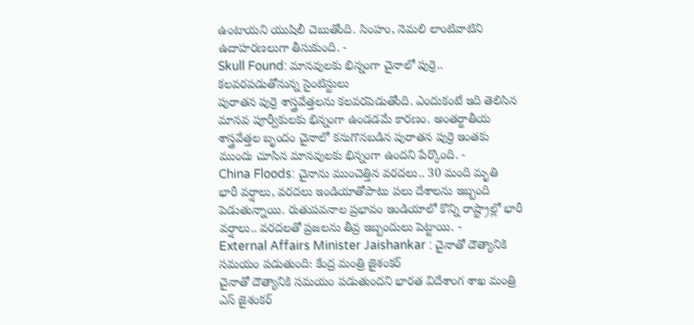ఉంటాయని యుషిలీ చెబుతోంది. సింహం, నెమలి లాంటివాటిని ఉదాహరణలుగా తీసుకుంది. -
Skull Found: మానవులకు భిన్నంగా చైనాలో పుర్రె.. కలవరపడుతోనున్న సైంటిస్టులు
పురాతన పుర్రె శాస్త్రవేత్తలను కలవరపెడుతోంది. ఎందుకంటే ఇది తెలిసిన మానవ పూర్వీకులకు భిన్నంగా ఉండడమే కారణం. అంతర్జాతీయ శాస్త్రవేత్తల బృందం చైనాలో కనుగొనబడిన పురాతన పుర్రె ఇంతకు ముందు చూసిన మానవులకు భిన్నంగా ఉందని పేర్కొంది. -
China Floods: చైనాను ముంచెత్తిన వరదలు.. 30 మంది మృతి
భారీ వర్షాలు, వరదలు ఇండియాతోపాటు పలు దేశాలను ఇబ్బంది పెడుతున్నాయి. రుతుపవనాల ప్రభావం ఇండియాలో కొన్ని రాష్ట్రాల్లో భారీ వర్షాలు.. వరదలతో ప్రజలను తీవ్ర ఇబ్బందులు పెట్టాయి. -
External Affairs Minister Jaishankar : చైనాతో దౌత్యానికి సమయం పడుతుంది: కేంద్ర మంత్రి జైశంకర్
చైనాతో దౌత్యానికి సమయం పడుతుందని భారత విదేశాంగ శాఖ మంత్రి ఎస్ జైశంకర్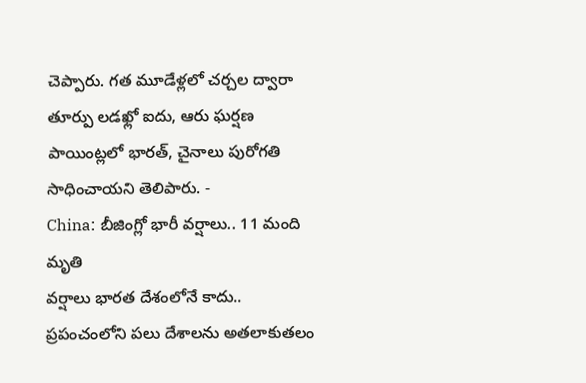చెప్పారు. గత మూడేళ్లలో చర్చల ద్వారా తూర్పు లడఖ్లో ఐదు, ఆరు ఘర్షణ పాయింట్లలో భారత్, చైనాలు పురోగతి సాధించాయని తెలిపారు. -
China: బీజింగ్లో భారీ వర్షాలు.. 11 మంది మృతి
వర్షాలు భారత దేశంలోనే కాదు.. ప్రపంచంలోని పలు దేశాలను అతలాకుతలం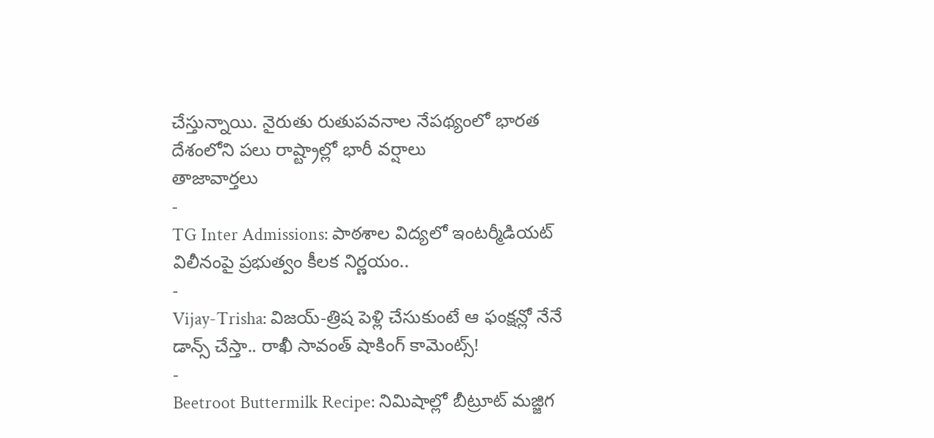చేస్తున్నాయి. నైరుతు రుతుపవనాల నేపథ్యంలో భారత దేశంలోని పలు రాష్ట్రాల్లో భారీ వర్షాలు
తాజావార్తలు
-
TG Inter Admissions: పాఠశాల విద్యలో ఇంటర్మీడియట్ విలీనంపై ప్రభుత్వం కీలక నిర్ణయం..
-
Vijay-Trisha: విజయ్-త్రిష పెళ్లి చేసుకుంటే ఆ ఫంక్షన్లో నేనే డాన్స్ చేస్తా.. రాఖీ సావంత్ షాకింగ్ కామెంట్స్!
-
Beetroot Buttermilk Recipe: నిమిషాల్లో బీట్రూట్ మజ్జిగ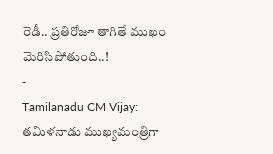రెడీ.. ప్రతిరోజూ తాగితే ముఖం మెరిసిపోతుంది..!
-
Tamilanadu CM Vijay: తమిళనాడు ముఖ్యమంత్రిగా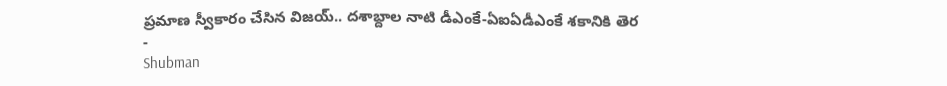ప్రమాణ స్వీకారం చేసిన విజయ్.. దశాబ్దాల నాటి డీఎంకే-ఏఐఏడీఎంకే శకానికి తెర
-
Shubman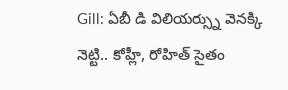Gill: ఏబీ డి విలియర్స్ను వెనక్కి నెట్టి.. కోహ్లీ, రోహిత్ సైతం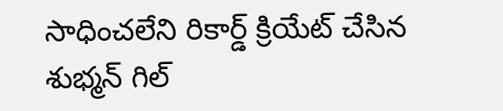సాధించలేని రికార్డ్ క్రియేట్ చేసిన శుభ్మన్ గిల్